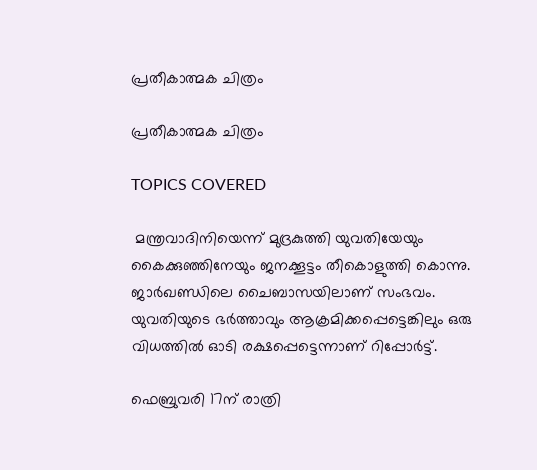പ്രതീകാത്മക ചിത്രം

പ്രതീകാത്മക ചിത്രം

TOPICS COVERED

 മന്ത്രവാദിനിയെന്ന് മുദ്രകുത്തി യുവതിയേയും കൈക്കുഞ്ഞിനേയും ജനക്കൂട്ടം തീകൊളുത്തി കൊന്നു. ജാര്‍ഖണ്ഡിലെ ചൈബാസയിലാണ് സംഭവം. യുവതിയുടെ ഭര്‍ത്താവും ആക്രമിക്കപ്പെട്ടെങ്കിലും ഒരു വിധത്തില്‍ ഓടി രക്ഷപ്പെട്ടെന്നാണ് റിപ്പോര്‍ട്ട്.

ഫെബ്രുവരി 17ന് രാത്രി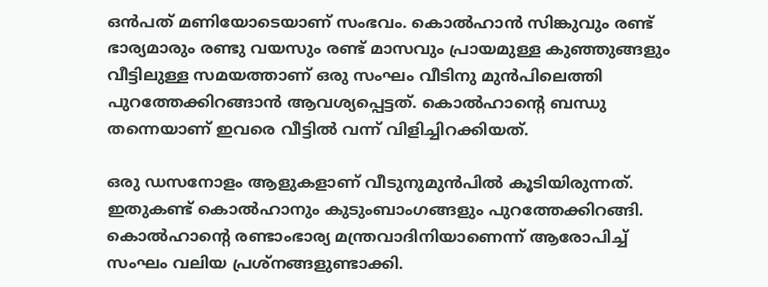ഒന്‍പത് മണിയോടെയാണ് സംഭവം. കൊല്‍ഹാന്‍ സിങ്കുവും രണ്ട് ഭാര്യമാരും രണ്ടു വയസും രണ്ട് മാസവും പ്രായമുള്ള കുഞ്ഞുങ്ങളും വീട്ടിലുള്ള സമയത്താണ് ഒരു സംഘം വീടിനു മുന്‍പിലെത്തി പുറത്തേക്കിറങ്ങാന്‍ ആവശ്യപ്പെട്ടത്. കൊല്‍ഹാന്റെ ബന്ധു തന്നെയാണ് ഇവരെ വീട്ടില്‍ വന്ന് വിളിച്ചിറക്കിയത്.

ഒരു ഡസനോളം ആളുകളാണ് വീടുനുമുന്‍പില്‍ കൂടിയിരുന്നത്. ഇതുകണ്ട് കൊല്‍ഹാനും കുടുംബാംഗങ്ങളും പുറത്തേക്കിറങ്ങി. കൊല്‍ഹാന്റെ രണ്ടാംഭാര്യ മന്ത്രവാദിനിയാണെന്ന് ആരോപിച്ച് സംഘം വലിയ പ്രശ്നങ്ങളുണ്ടാക്കി.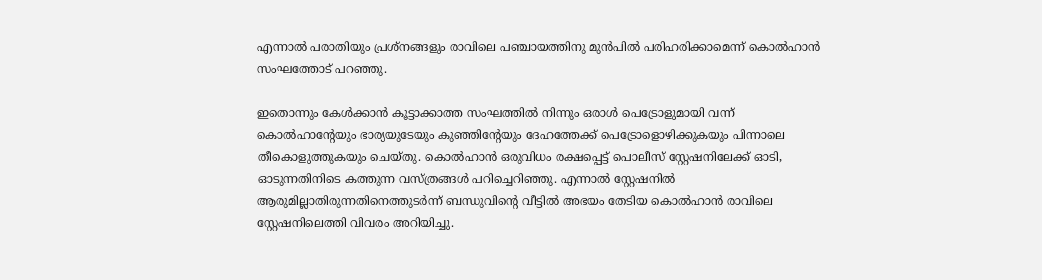എന്നാല്‍ പരാതിയും പ്രശ്നങ്ങളും രാവിലെ പഞ്ചായത്തിനു മുന്‍പില്‍ പരിഹരിക്കാമെന്ന് കൊല്‍ഹാന്‍ സംഘത്തോട് പറഞ്ഞു.

ഇതൊന്നും കേള്‍ക്കാന്‍ കൂട്ടാക്കാത്ത സംഘത്തില്‍ നിന്നും ഒരാള്‍ പെട്രോളുമായി വന്ന് കൊല്‍ഹാന്റേയും ഭാര്യയുടേയും കുഞ്ഞിന്റേയും ദേഹത്തേക്ക് പെട്രോളൊഴിക്കുകയും പിന്നാലെ തീകൊളുത്തുകയും ചെയ്തു. കൊല്‍ഹാന്‍ ഒരുവിധം രക്ഷപ്പെട്ട് പൊലീസ് സ്റ്റേഷനിലേക്ക് ഓടി, ഓടുന്നതിനിടെ കത്തുന്ന വസ്ത്രങ്ങള്‍ പറിച്ചെറിഞ്ഞു. എന്നാല്‍ സ്റ്റേഷനില്‍ ആരുമില്ലാതിരുന്നതിനെത്തുടര്‍ന്ന് ബന്ധുവിന്റെ വീട്ടില്‍ അഭയം തേടിയ കൊല്‍ഹാന്‍ രാവിലെ സ്റ്റേഷനിലെത്തി വിവരം അറിയിച്ചു.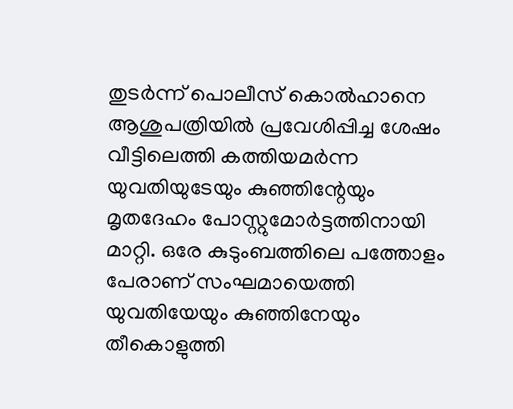തുടര്‍ന്ന് പൊലീസ് കൊല്‍ഹാനെ ആശുപത്രിയില്‍ പ്രവേശിപ്പിച്ച ശേഷം വീട്ടിലെത്തി കത്തിയമര്‍ന്ന യുവതിയുടേയും കുഞ്ഞിന്റേയും മൃതദേഹം പോസ്റ്റുമോര്‍ട്ടത്തിനായി മാറ്റി. ഒരേ കുടുംബത്തിലെ പത്തോളം പേരാണ് സംഘമായെത്തി യുവതിയേയും കുഞ്ഞിനേയും തീകൊളുത്തി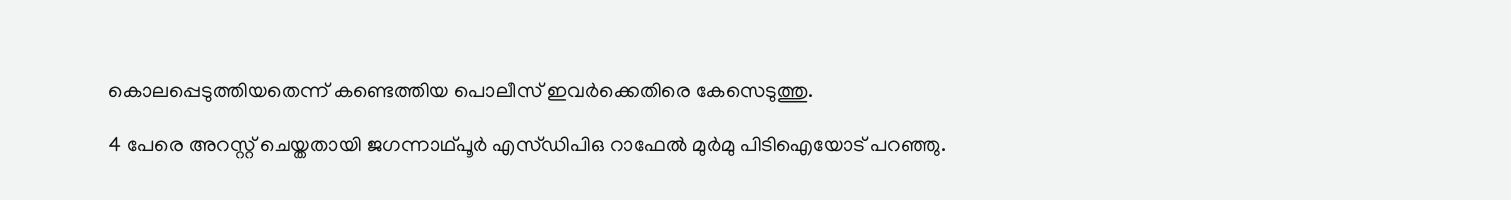കൊലപ്പെടുത്തിയതെന്ന് കണ്ടെത്തിയ പൊലീസ് ഇവര്‍ക്കെതിരെ കേസെടുത്തു.

4 പേരെ അറസ്റ്റ് ചെയ്തതായി ജഗന്നാഥ്പൂര്‍ എസ്ഡിപിഒ റാഫേല്‍ മുര്‍മു പിടിഐയോട് പറഞ്ഞു.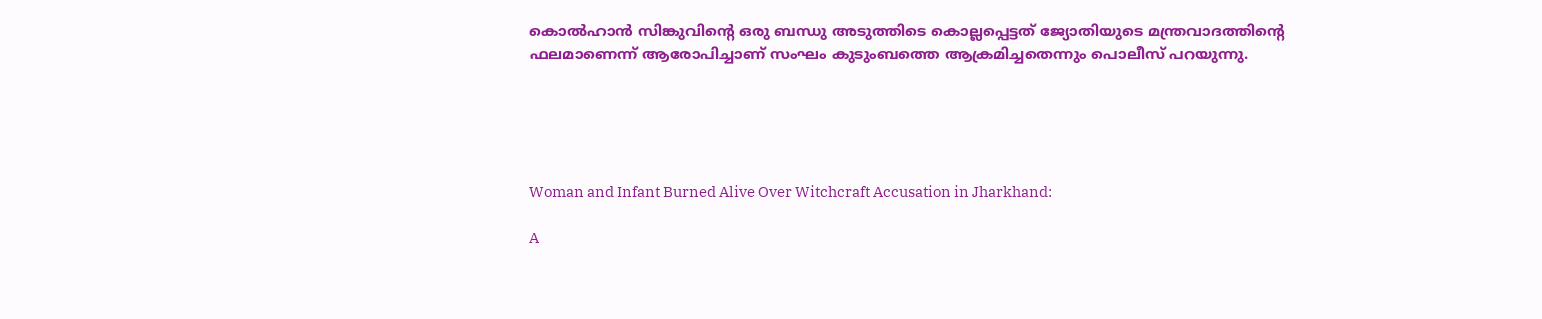കൊല്‍ഹാന്‍ സിങ്കുവിന്റെ ഒരു ബന്ധു അടുത്തിടെ കൊല്ലപ്പെട്ടത് ജ്യോതിയുടെ മന്ത്രവാദത്തിന്റെ ഫലമാണെന്ന് ആരോപിച്ചാണ് സംഘം കുടുംബത്തെ ആക്രമിച്ചതെന്നും പൊലീസ് പറയുന്നു.





Woman and Infant Burned Alive Over Witchcraft Accusation in Jharkhand:

A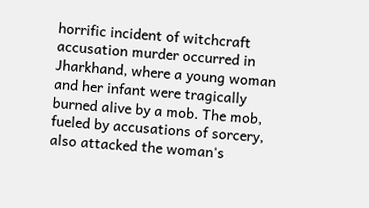horrific incident of witchcraft accusation murder occurred in Jharkhand, where a young woman and her infant were tragically burned alive by a mob. The mob, fueled by accusations of sorcery, also attacked the woman's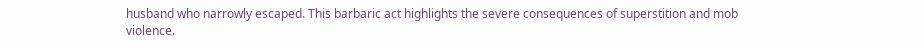husband who narrowly escaped. This barbaric act highlights the severe consequences of superstition and mob violence.